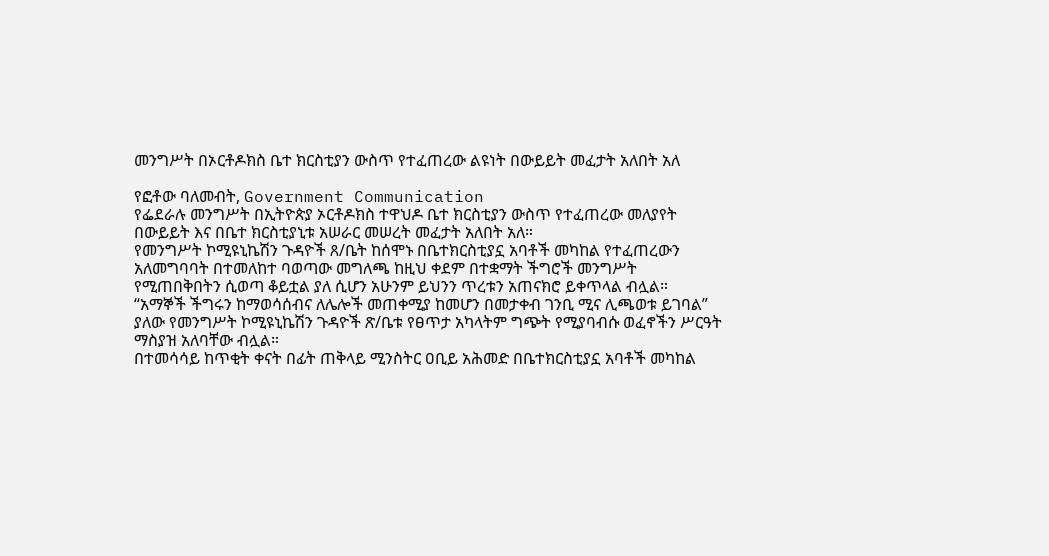መንግሥት በኦርቶዶክስ ቤተ ክርስቲያን ውስጥ የተፈጠረው ልዩነት በውይይት መፈታት አለበት አለ

የፎቶው ባለመብት, Government Communication
የፌደራሉ መንግሥት በኢትዮጵያ ኦርቶዶክስ ተዋህዶ ቤተ ክርስቲያን ውስጥ የተፈጠረው መለያየት በውይይት እና በቤተ ክርስቲያኒቱ አሠራር መሠረት መፈታት አለበት አለ።
የመንግሥት ኮሚዩኒኬሽን ጉዳዮች ጸ/ቤት ከሰሞኑ በቤተክርስቲያኗ አባቶች መካከል የተፈጠረውን አለመግባባት በተመለከተ ባወጣው መግለጫ ከዚህ ቀደም በተቋማት ችግሮች መንግሥት የሚጠበቅበትን ሲወጣ ቆይቷል ያለ ሲሆን አሁንም ይህንን ጥረቱን አጠናክሮ ይቀጥላል ብሏል።
“አማኞች ችግሩን ከማወሳሰብና ለሌሎች መጠቀሚያ ከመሆን በመታቀብ ገንቢ ሚና ሊጫወቱ ይገባል” ያለው የመንግሥት ኮሚዩኒኬሽን ጉዳዮች ጽ/ቤቱ የፀጥታ አካላትም ግጭት የሚያባብሱ ወፈኖችን ሥርዓት ማስያዝ አለባቸው ብሏል።
በተመሳሳይ ከጥቂት ቀናት በፊት ጠቅላይ ሚንስትር ዐቢይ አሕመድ በቤተክርስቲያኗ አባቶች መካከል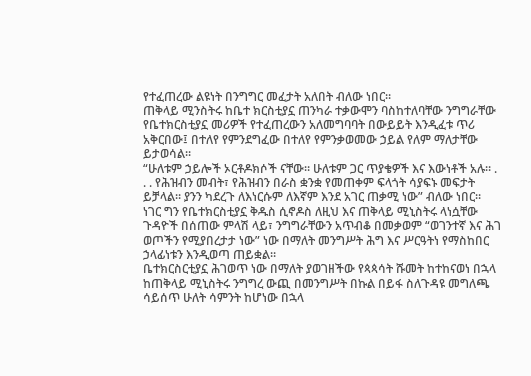የተፈጠረው ልዩነት በንግግር መፈታት አለበት ብለው ነበር።
ጠቅላይ ሚንስትሩ ከቤተ ክርስቲያኗ ጠንካራ ተቃውሞን ባስከተለባቸው ንግግራቸው የቤተክርስቲያኗ መሪዎች የተፈጠረውን አለመግባባት በውይይት እንዲፈቱ ጥሪ አቅርበው፤ በተለየ የምንደግፈው በተለየ የምንቃወመው ኃይል የለም ማለታቸው ይታወሳል።
“ሁለቱም ኃይሎች ኦርቶዶክሶች ናቸው። ሁለቱም ጋር ጥያቄዎች እና እውነቶች አሉ። . . . የሕዝብን መብት፣ የሕዝብን በራስ ቋንቋ የመጠቀም ፍላጎት ሳያፍኑ መፍታት ይቻላል። ያንን ካደረጉ ለእነርሱም ለእኛም እንደ አገር ጠቃሚ ነው” ብለው ነበር።
ነገር ግን የቤተክርስቲያኗ ቅዱስ ሲኖዶስ ለዚህ እና ጠቅላይ ሚኒስትሩ ላነሷቸው ጉዳዮች በሰጠው ምላሽ ላይ፣ ንግግራቸውን አጥብቆ በመቃወም “ወገንተኛ እና ሕገ ወጦችን የሚያበረታታ ነው” ነው በማለት መንግሥት ሕግ እና ሥርዓትነ የማስከበር ኃላፊነቱን እንዲወጣ ጠይቋል።
ቤተክርስርቲያኗ ሕገወጥ ነው በማለት ያወገዘችው የጳጳሳት ሹመት ከተከናወነ በኋላ ከጠቅላይ ሚኒስትሩ ንግግረ ውጪ በመንግሥት በኩል በይፋ ስለጉዳዩ መግለጫ ሳይሰጥ ሁለት ሳምንት ከሆነው በኋላ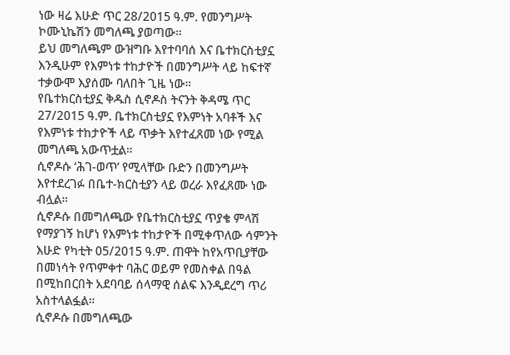ነው ዛሬ እሁድ ጥር 28/2015 ዓ.ም. የመንግሥት ኮሙኒኬሽን መግለጫ ያወጣው።
ይህ መግለጫም ውዝግቡ እየተባባሰ እና ቤተክርስቲያኗ እንዲሁም የእምነቱ ተከታዮች በመንግሥት ላይ ከፍተኛ ተቃውሞ እያሰሙ ባለበት ጊዜ ነው።
የቤተክርስቲያኗ ቅዱስ ሲኖዶስ ትናንት ቅዳሜ ጥር 27/2015 ዓ.ም. ቤተክርስቲያኗ የእምነት አባቶች እና የእምነቱ ተከታዮች ላይ ጥቃት እየተፈጸመ ነው የሚል መግለጫ አውጥቷል።
ሲኖዶሱ ‘ሕገ-ወጥ’ የሚላቸው ቡድን በመንግሥት እየተደረገፉ በቤተ-ክርስቲያን ላይ ወረራ እየፈጸሙ ነው ብሏል።
ሲኖዶሱ በመግለጫው የቤተክርስቲያኗ ጥያቄ ምላሽ የማያገኝ ከሆነ የእምነቱ ተከታዮች በሚቀጥለው ሳምንት እሁድ የካቲት 05/2015 ዓ.ም. ጠዋት ከየአጥቢያቸው በመነሳት የጥምቀተ ባሕር ወይም የመስቀል በዓል በሚከበርበት አደባባይ ሰላማዊ ሰልፍ እንዲደረግ ጥሪ አስተላልፏል።
ሲኖዶሱ በመግለጫው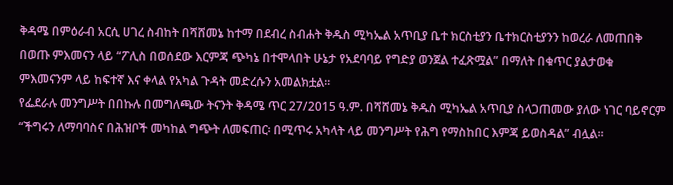ቅዳሜ በምዕራብ አርሲ ሀገረ ስብከት በሻሸመኔ ከተማ በደብረ ስብሐት ቅዱስ ሚካኤል አጥቢያ ቤተ ክርስቲያን ቤተክርስቲያንን ከወረራ ለመጠበቅ በወጡ ምእመናን ላይ “ፖሊስ በወሰደው እርምጃ ጭካኔ በተሞላበት ሁኔታ የአደባባይ የግድያ ወንጀል ተፈጽሟል” በማለት በቁጥር ያልታወቁ ምእመናንም ላይ ከፍተኛ እና ቀላል የአካል ጉዳት መድረሱን አመልክቷል፡፡
የፌደራሉ መንግሥት በበኩሉ በመግለጫው ትናንት ቅዳሜ ጥር 27/2015 ዓ.ም. በሻሸመኔ ቅዱስ ሚካኤል አጥቢያ ስላጋጠመው ያለው ነገር ባይኖርም “ችግሩን ለማባባስና በሕዝቦች መካከል ግጭት ለመፍጠር፡ በሚጥሩ አካላት ላይ መንግሥት የሕግ የማስከበር እምጃ ይወስዳል” ብሏል።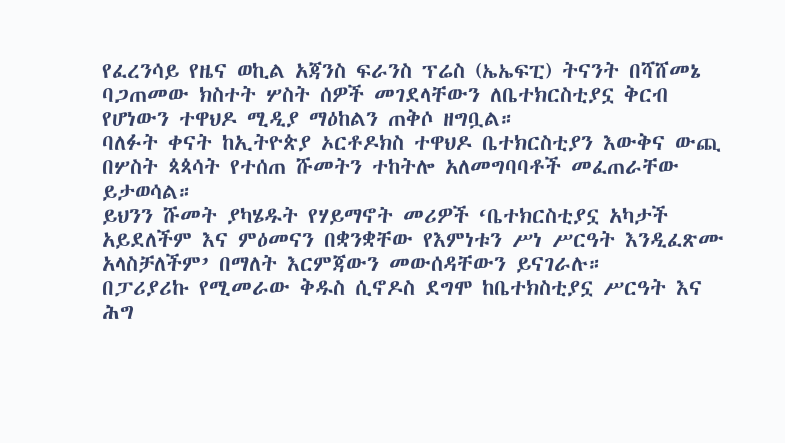የፈረንሳይ የዜና ወኪል አጃንስ ፍራንስ ፕሬስ (ኤኤፍፒ) ትናንት በሻሸመኔ ባጋጠመው ክስተት ሦስት ሰዎች መገደላቸውን ለቤተክርስቲያኗ ቅርብ የሆነውን ተዋህዶ ሚዲያ ማዕከልን ጠቅሶ ዘግቧል።
ባለፉት ቀናት ከኢትዮጵያ ኦርቶዶክስ ተዋህዶ ቤተክርስቲያን እውቅና ውጪ በሦስት ጳጳሳት የተሰጠ ሹመትን ተከትሎ አለመግባባቶች መፈጠራቸው ይታወሳል።
ይህንን ሹመት ያካሄዱት የሃይማኖት መሪዎች ‘ቤተክርስቲያኗ አካታች አይደለችም እና ምዕመናን በቋንቋቸው የእምነቱን ሥነ ሥርዓት እንዲፈጽሙ አላስቻለችም’ በማለት እርምጃውን መውሰዳቸውን ይናገራሉ።
በፓሪያሪኩ የሚመራው ቅዱስ ሲኖዶስ ደግሞ ከቤተክስቲያኗ ሥርዓት እና ሕግ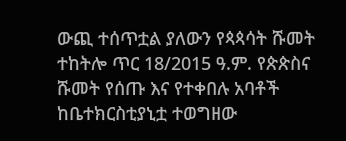ውጪ ተሰጥቷል ያለውን የጳጳሳት ሹመት ተከትሎ ጥር 18/2015 ዓ.ም. የጵጵስና ሹመት የሰጡ እና የተቀበሉ አባቶች ከቤተክርስቲያኒቷ ተወግዘው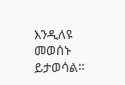እንዲለዩ መወሰኑ ይታወሳል።